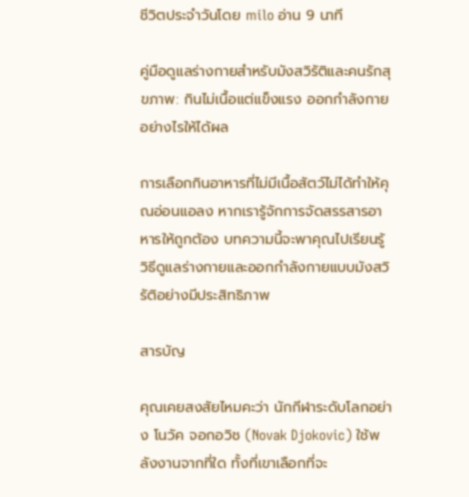ชีวิตประจำวันโดย milo อ่าน 9 นาที

คู่มือดูแลร่างกายสำหรับมังสวิรัติและคนรักสุขภาพ: กินไม่เนื้อแต่แข็งแรง ออกกำลังกายอย่างไรให้ได้ผล

การเลือกกินอาหารที่ไม่มีเนื้อสัตว์ไม่ได้ทำให้คุณอ่อนแอลง หากเรารู้จักการจัดสรรสารอาหารให้ถูกต้อง บทความนี้จะพาคุณไปเรียนรู้วิธีดูแลร่างกายและออกกำลังกายแบบมังสวิรัติอย่างมีประสิทธิภาพ

สารบัญ

คุณเคยสงสัยไหมคะว่า นักกีฬาระดับโลกอย่าง โนวัค จอกอวิช (Novak Djokovic) ใช้พลังงานจากที่ใด ทั้งที่เขาเลือกที่จะ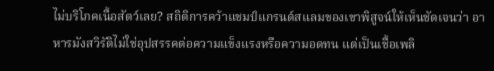ไม่บริโภคเนื้อสัตว์เลย? สถิติการคว้าแชมป์แกรนด์สแลมของเขาพิสูจน์ให้เห็นชัดเจนว่า อาหารมังสวิรัติไม่ใช่อุปสรรคต่อความแข็งแรงหรือความอดทน แต่เป็นเชื้อเพลิ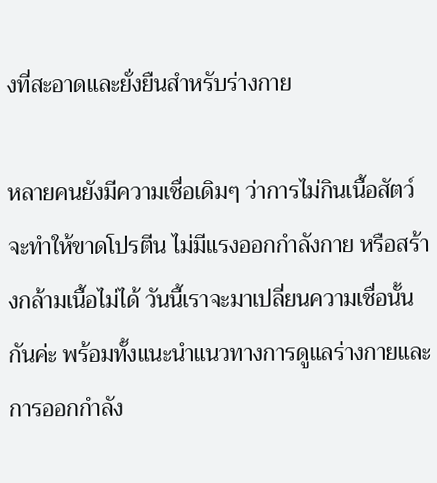งที่สะอาดและยั่งยืนสำหรับร่างกาย

หลายคนยังมีความเชื่อเดิมๆ ว่าการไม่กินเนื้อสัตว์จะทำให้ขาดโปรตีน ไม่มีแรงออกกำลังกาย หรือสร้างกล้ามเนื้อไม่ได้ วันนี้เราจะมาเปลี่ยนความเชื่อนั้นกันค่ะ พร้อมทั้งแนะนำแนวทางการดูแลร่างกายและการออกกำลัง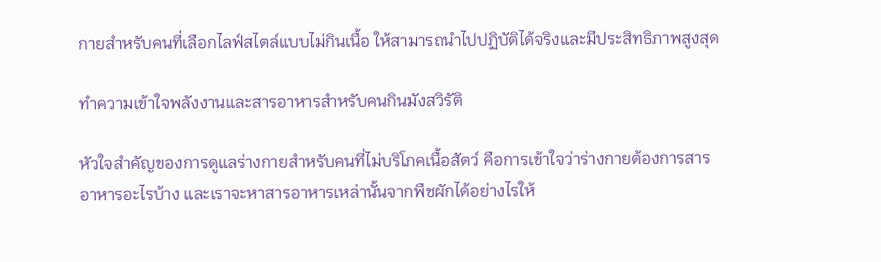กายสำหรับคนที่เลือกไลฟ์สไตล์แบบไม่กินเนื้อ ให้สามารถนำไปปฏิบัติได้จริงและมีประสิทธิภาพสูงสุด

ทำความเข้าใจพลังงานและสารอาหารสำหรับคนกินมังสวิรัติ

หัวใจสำคัญของการดูแลร่างกายสำหรับคนที่ไม่บริโภคเนื้อสัตว์ คือการเข้าใจว่าร่างกายต้องการสารอาหารอะไรบ้าง และเราจะหาสารอาหารเหล่านั้นจากพืชผักได้อย่างไรให้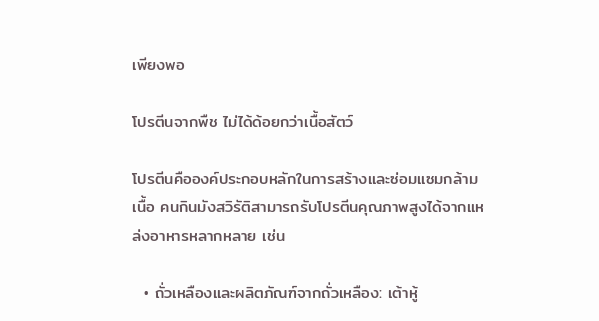เพียงพอ

โปรตีนจากพืช ไม่ได้ด้อยกว่าเนื้อสัตว์

โปรตีนคือองค์ประกอบหลักในการสร้างและซ่อมแซมกล้ามเนื้อ คนกินมังสวิรัติสามารถรับโปรตีนคุณภาพสูงได้จากแหล่งอาหารหลากหลาย เช่น

  • ถั่วเหลืองและผลิตภัณฑ์จากถั่วเหลือง: เต้าหู้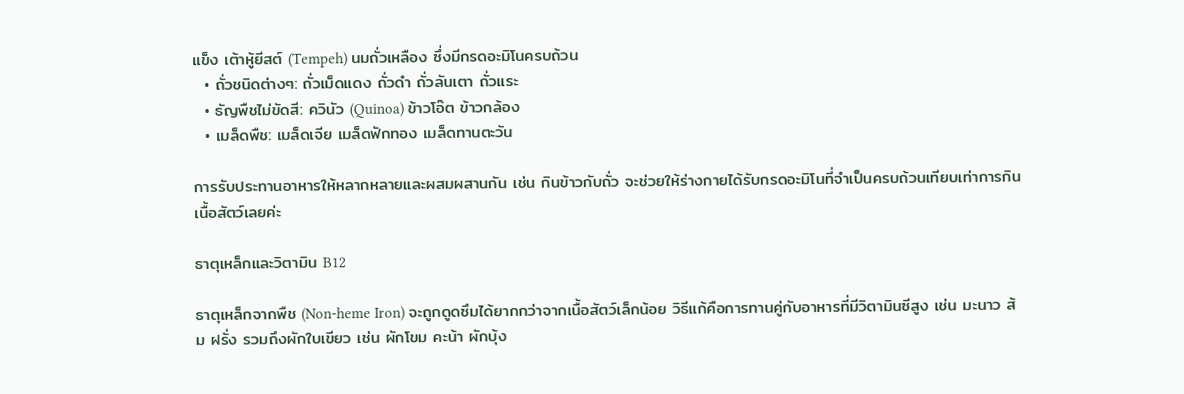แข็ง เต้าหู้ยีสต์ (Tempeh) นมถั่วเหลือง ซึ่งมีกรดอะมิโนครบถ้วน
  • ถั่วชนิดต่างๆ: ถั่วเม็ดแดง ถั่วดำ ถั่วลันเตา ถั่วแระ
  • ธัญพืชไม่ขัดสี: ควินัว (Quinoa) ข้าวโอ๊ต ข้าวกล้อง
  • เมล็ดพืช: เมล็ดเจีย เมล็ดฟักทอง เมล็ดทานตะวัน

การรับประทานอาหารให้หลากหลายและผสมผสานกัน เช่น กินข้าวกับถั่ว จะช่วยให้ร่างกายได้รับกรดอะมิโนที่จำเป็นครบถ้วนเทียบเท่าการกินเนื้อสัตว์เลยค่ะ

ธาตุเหล็กและวิตามิน B12

ธาตุเหล็กจากพืช (Non-heme Iron) จะถูกดูดซึมได้ยากกว่าจากเนื้อสัตว์เล็กน้อย วิธีแก้คือการทานคู่กับอาหารที่มีวิตามินซีสูง เช่น มะนาว ส้ม ฝรั่ง รวมถึงผักใบเขียว เช่น ผักโขม คะน้า ผักบุ้ง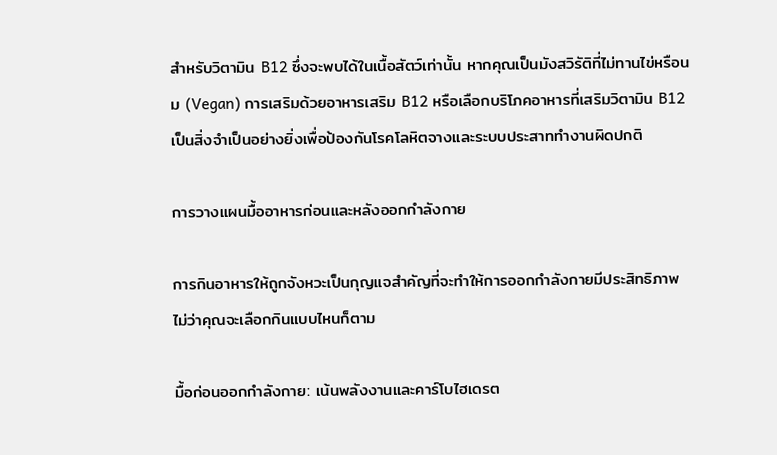สำหรับวิตามิน B12 ซึ่งจะพบได้ในเนื้อสัตว์เท่านั้น หากคุณเป็นมังสวิรัติที่ไม่ทานไข่หรือนม (Vegan) การเสริมด้วยอาหารเสริม B12 หรือเลือกบริโภคอาหารที่เสริมวิตามิน B12 เป็นสิ่งจำเป็นอย่างยิ่งเพื่อป้องกันโรคโลหิตจางและระบบประสาททำงานผิดปกติ

การวางแผนมื้ออาหารก่อนและหลังออกกำลังกาย

การกินอาหารให้ถูกจังหวะเป็นกุญแจสำคัญที่จะทำให้การออกกำลังกายมีประสิทธิภาพ ไม่ว่าคุณจะเลือกกินแบบไหนก็ตาม

มื้อก่อนออกกำลังกาย: เน้นพลังงานและคาร์โบไฮเดรต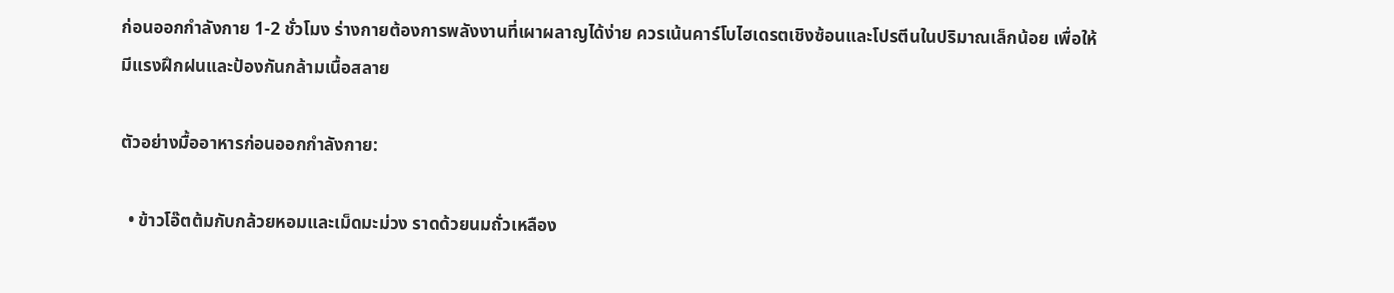ก่อนออกกำลังกาย 1-2 ชั่วโมง ร่างกายต้องการพลังงานที่เผาผลาญได้ง่าย ควรเน้นคาร์โบไฮเดรตเชิงซ้อนและโปรตีนในปริมาณเล็กน้อย เพื่อให้มีแรงฝึกฝนและป้องกันกล้ามเนื้อสลาย

ตัวอย่างมื้ออาหารก่อนออกกำลังกาย:

  • ข้าวโอ๊ตต้มกับกล้วยหอมและเม็ดมะม่วง ราดด้วยนมถั่วเหลือง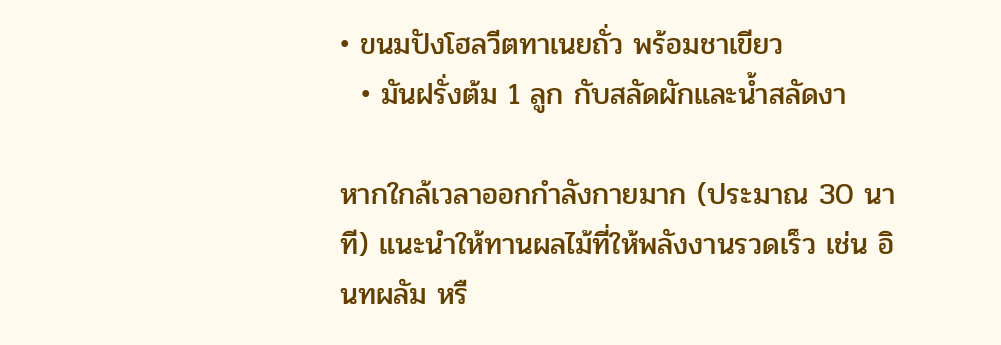• ขนมปังโฮลวีตทาเนยถั่ว พร้อมชาเขียว
  • มันฝรั่งต้ม 1 ลูก กับสลัดผักและน้ำสลัดงา

หากใกล้เวลาออกกำลังกายมาก (ประมาณ 30 นาที) แนะนำให้ทานผลไม้ที่ให้พลังงานรวดเร็ว เช่น อินทผลัม หรื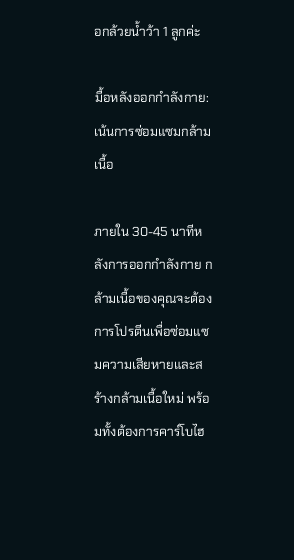อกล้วยน้ำว้า 1 ลูกค่ะ

มื้อหลังออกกำลังกาย: เน้นการซ่อมแซมกล้ามเนื้อ

ภายใน 30-45 นาทีหลังการออกกำลังกาย กล้ามเนื้อของคุณจะต้องการโปรตีนเพื่อซ่อมแซมความเสียหายและสร้างกล้ามเนื้อใหม่ พร้อมทั้งต้องการคาร์โบไฮ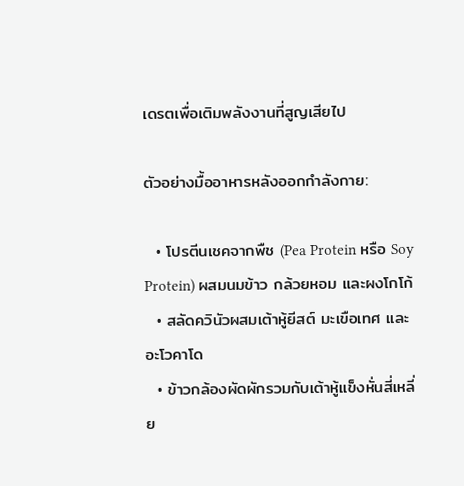เดรตเพื่อเติมพลังงานที่สูญเสียไป

ตัวอย่างมื้ออาหารหลังออกกำลังกาย:

  • โปรตีนเชคจากพืช (Pea Protein หรือ Soy Protein) ผสมนมข้าว กล้วยหอม และผงโกโก้
  • สลัดควินัวผสมเต้าหู้ยีสต์ มะเขือเทศ และอะโวคาโด
  • ข้าวกล้องผัดผักรวมกับเต้าหู้แข็งหั่นสี่เหลี่ย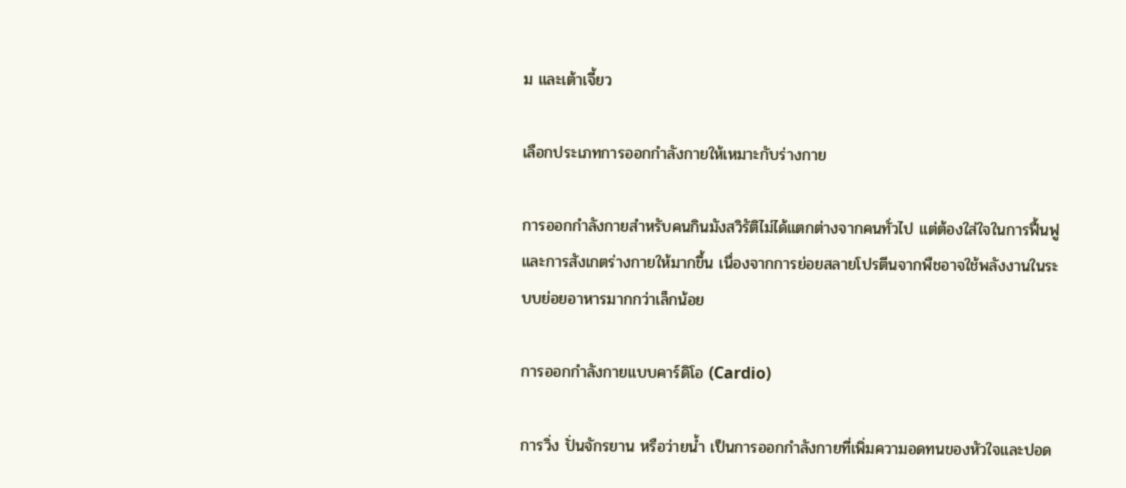ม และเต้าเจี้ยว

เลือกประเภทการออกกำลังกายให้เหมาะกับร่างกาย

การออกกำลังกายสำหรับคนกินมังสวิรัติไม่ได้แตกต่างจากคนทั่วไป แต่ต้องใส่ใจในการฟื้นฟูและการสังเกตร่างกายให้มากขึ้น เนื่องจากการย่อยสลายโปรตีนจากพืชอาจใช้พลังงานในระบบย่อยอาหารมากกว่าเล็กน้อย

การออกกำลังกายแบบคาร์ดิโอ (Cardio)

การวิ่ง ปั่นจักรยาน หรือว่ายน้ำ เป็นการออกกำลังกายที่เพิ่มความอดทนของหัวใจและปอด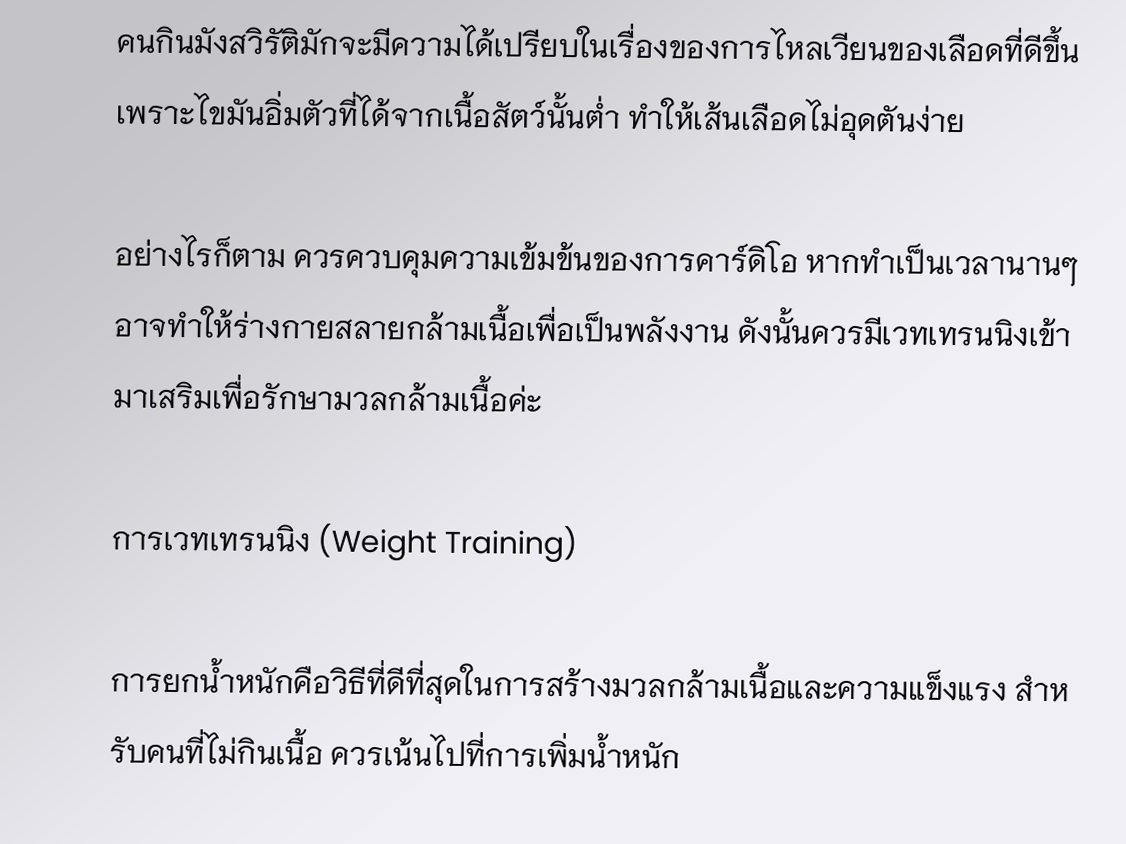คนกินมังสวิรัติมักจะมีความได้เปรียบในเรื่องของการไหลเวียนของเลือดที่ดีขึ้น เพราะไขมันอิ่มตัวที่ได้จากเนื้อสัตว์นั้นต่ำ ทำให้เส้นเลือดไม่อุดตันง่าย

อย่างไรก็ตาม ควรควบคุมความเข้มข้นของการคาร์ดิโอ หากทำเป็นเวลานานๆ อาจทำให้ร่างกายสลายกล้ามเนื้อเพื่อเป็นพลังงาน ดังนั้นควรมีเวทเทรนนิงเข้ามาเสริมเพื่อรักษามวลกล้ามเนื้อค่ะ

การเวทเทรนนิง (Weight Training)

การยกน้ำหนักคือวิธีที่ดีที่สุดในการสร้างมวลกล้ามเนื้อและความแข็งแรง สำหรับคนที่ไม่กินเนื้อ ควรเน้นไปที่การเพิ่มน้ำหนัก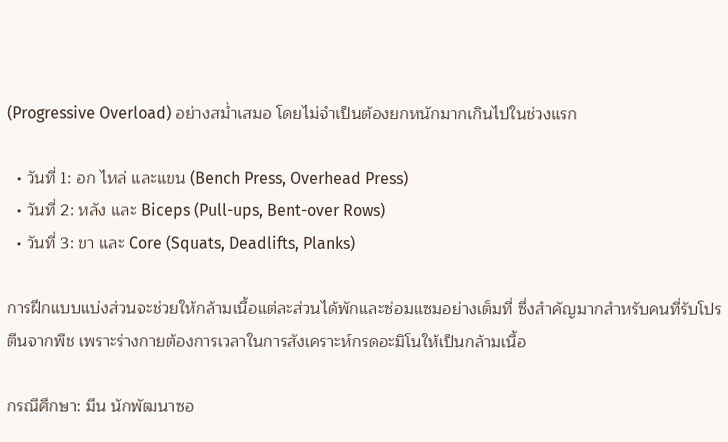(Progressive Overload) อย่างสม่ำเสมอ โดยไม่จำเป็นต้องยกหนักมากเกินไปในช่วงแรก

  • วันที่ 1: อก ไหล่ และแขน (Bench Press, Overhead Press)
  • วันที่ 2: หลัง และ Biceps (Pull-ups, Bent-over Rows)
  • วันที่ 3: ขา และ Core (Squats, Deadlifts, Planks)

การฝึกแบบแบ่งส่วนจะช่วยให้กล้ามเนื้อแต่ละส่วนได้พักและซ่อมแซมอย่างเต็มที่ ซึ่งสำคัญมากสำหรับคนที่รับโปรตีนจากพืช เพราะร่างกายต้องการเวลาในการสังเคราะห์กรดอะมิโนให้เป็นกล้ามเนื้อ

กรณีศึกษา: มีน นักพัฒนาซอ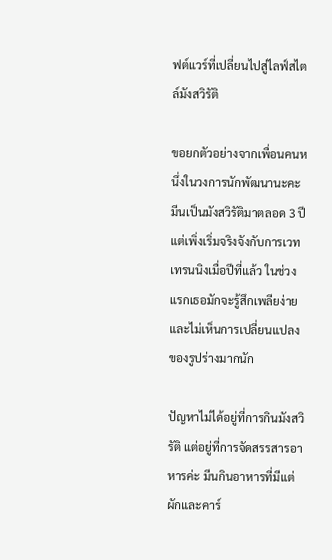ฟต์แวร์ที่เปลี่ยนไปสู่ไลฟ์สไตล์มังสวิรัติ

ขอยกตัวอย่างจากเพื่อนคนหนึ่งในวงการนักพัฒนานะคะ มีนเป็นมังสวิรัติมาตลอด 3 ปี แต่เพิ่งเริ่มจริงจังกับการเวทเทรนนิงเมื่อปีที่แล้ว ในช่วงแรกเธอมักจะรู้สึกเพลียง่ายและไม่เห็นการเปลี่ยนแปลงของรูปร่างมากนัก

ปัญหาไม่ได้อยู่ที่การกินมังสวิรัติ แต่อยู่ที่การจัดสรรสารอาหารค่ะ มีนกินอาหารที่มีแต่ผักและคาร์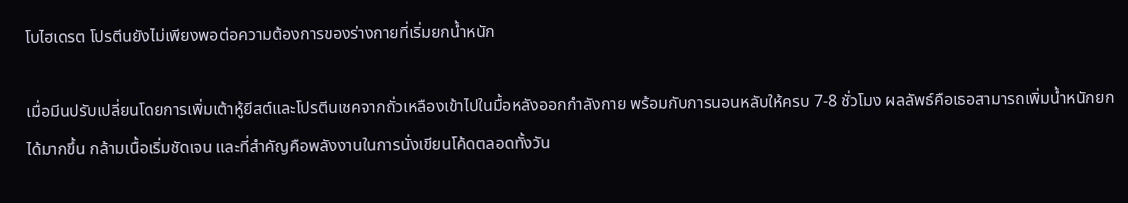โบไฮเดรต โปรตีนยังไม่เพียงพอต่อความต้องการของร่างกายที่เริ่มยกน้ำหนัก

เมื่อมีนปรับเปลี่ยนโดยการเพิ่มเต้าหู้ยีสต์และโปรตีนเชคจากถั่วเหลืองเข้าไปในมื้อหลังออกกำลังกาย พร้อมกับการนอนหลับให้ครบ 7-8 ชั่วโมง ผลลัพธ์คือเธอสามารถเพิ่มน้ำหนักยกได้มากขึ้น กล้ามเนื้อเริ่มชัดเจน และที่สำคัญคือพลังงานในการนั่งเขียนโค้ดตลอดทั้งวัน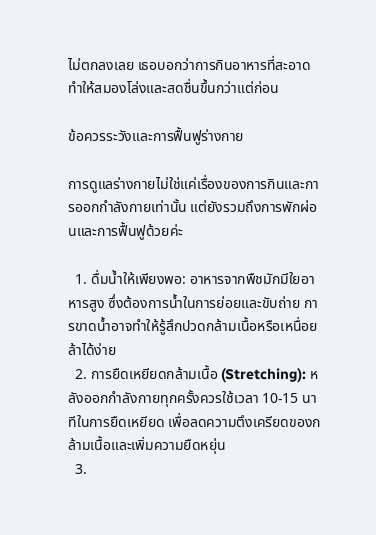ไม่ตกลงเลย เธอบอกว่าการกินอาหารที่สะอาดทำให้สมองโล่งและสดชื่นขึ้นกว่าแต่ก่อน

ข้อควรระวังและการฟื้นฟูร่างกาย

การดูแลร่างกายไม่ใช่แค่เรื่องของการกินและการออกกำลังกายเท่านั้น แต่ยังรวมถึงการพักผ่อนและการฟื้นฟูด้วยค่ะ

  1. ดื่มน้ำให้เพียงพอ: อาหารจากพืชมักมีใยอาหารสูง ซึ่งต้องการน้ำในการย่อยและขับถ่าย การขาดน้ำอาจทำให้รู้สึกปวดกล้ามเนื้อหรือเหนื่อยล้าได้ง่าย
  2. การยืดเหยียดกล้ามเนื้อ (Stretching): หลังออกกำลังกายทุกครั้งควรใช้เวลา 10-15 นาทีในการยืดเหยียด เพื่อลดความตึงเครียดของกล้ามเนื้อและเพิ่มความยืดหยุ่น
  3.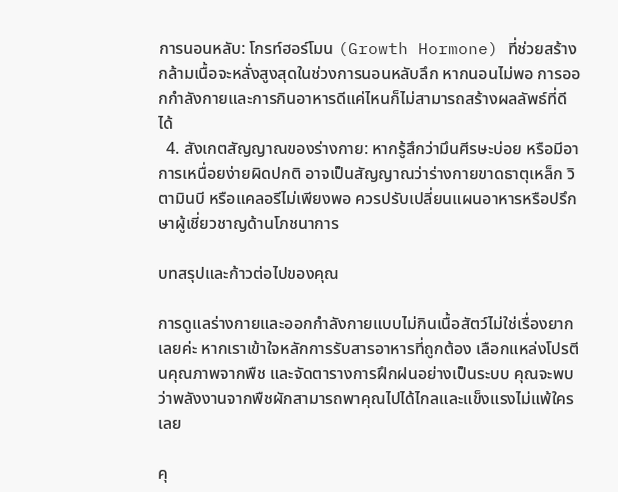การนอนหลับ: โกรท์ฮอร์โมน (Growth Hormone) ที่ช่วยสร้างกล้ามเนื้อจะหลั่งสูงสุดในช่วงการนอนหลับลึก หากนอนไม่พอ การออกกำลังกายและการกินอาหารดีแค่ไหนก็ไม่สามารถสร้างผลลัพธ์ที่ดีได้
  4. สังเกตสัญญาณของร่างกาย: หากรู้สึกว่ามึนศีรษะบ่อย หรือมีอาการเหนื่อยง่ายผิดปกติ อาจเป็นสัญญาณว่าร่างกายขาดธาตุเหล็ก วิตามินบี หรือแคลอรีไม่เพียงพอ ควรปรับเปลี่ยนแผนอาหารหรือปรึกษาผู้เชี่ยวชาญด้านโภชนาการ

บทสรุปและก้าวต่อไปของคุณ

การดูแลร่างกายและออกกำลังกายแบบไม่กินเนื้อสัตว์ไม่ใช่เรื่องยากเลยค่ะ หากเราเข้าใจหลักการรับสารอาหารที่ถูกต้อง เลือกแหล่งโปรตีนคุณภาพจากพืช และจัดตารางการฝึกฝนอย่างเป็นระบบ คุณจะพบว่าพลังงานจากพืชผักสามารถพาคุณไปได้ไกลและแข็งแรงไม่แพ้ใครเลย

คุ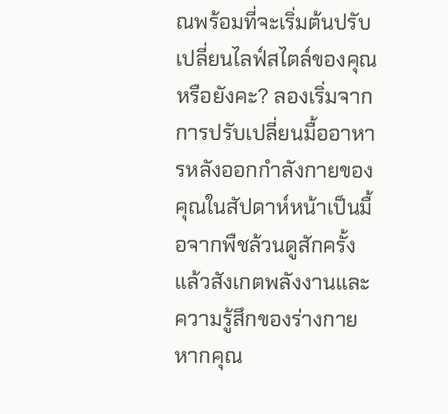ณพร้อมที่จะเริ่มต้นปรับเปลี่ยนไลฟ์สไตล์ของคุณหรือยังคะ? ลองเริ่มจากการปรับเปลี่ยนมื้ออาหารหลังออกกำลังกายของคุณในสัปดาห์หน้าเป็นมื้อจากพืชล้วนดูสักครั้ง แล้วสังเกตพลังงานและความรู้สึกของร่างกาย หากคุณ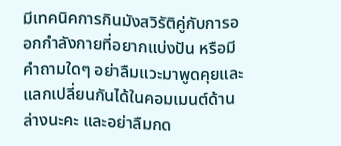มีเทคนิคการกินมังสวิรัติคู่กับการออกกำลังกายที่อยากแบ่งปัน หรือมีคำถามใดๆ อย่าลืมแวะมาพูดคุยและแลกเปลี่ยนกันได้ในคอมเมนต์ด้านล่างนะคะ และอย่าลืมกด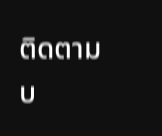ติดตามบ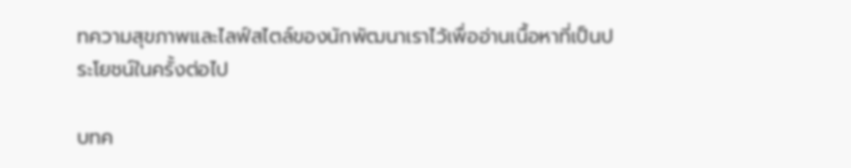ทความสุขภาพและไลฟ์สไตล์ของนักพัฒนาเราไว้เพื่ออ่านเนื้อหาที่เป็นประโยชน์ในครั้งต่อไป

บทค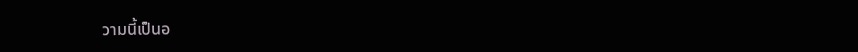วามนี้เป็นอ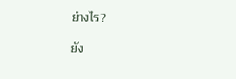ย่างไร?

ยัง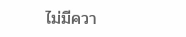ไม่มีควา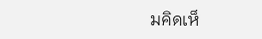มคิดเห็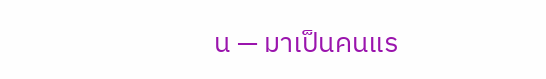น — มาเป็นคนแร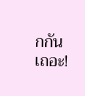กกันเถอะ!